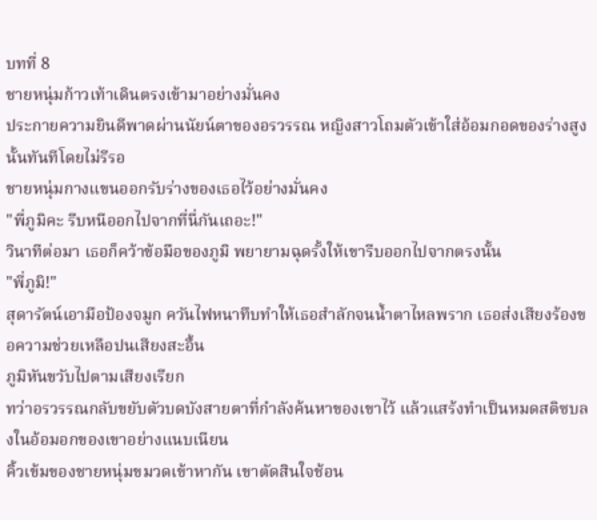บทที่ 8
ชายหนุ่มก้าวเท้าเดินตรงเข้ามาอย่างมั่นคง
ประกายความยินดีพาดผ่านนัยน์ตาของอรวรรณ หญิงสาวโถมตัวเข้าใส่อ้อมกอดของร่างสูงนั้นทันทีโดยไม่รีรอ
ชายหนุ่มกางแขนออกรับร่างของเธอไว้อย่างมั่นคง
"พี่ภูมิคะ รีบหนีออกไปจากที่นี่กันเถอะ!"
วินาทีต่อมา เธอก็คว้าข้อมือของภูมิ พยายามฉุดรั้งให้เขารีบออกไปจากตรงนั้น
"พี่ภูมิ!"
สุดารัตน์เอามือป้องจมูก ควันไฟหนาทึบทำให้เธอสำลักจนน้ำตาไหลพราก เธอส่งเสียงร้องขอความช่วยเหลือปนเสียงสะอื้น
ภูมิหันขวับไปตามเสียงเรียก
ทว่าอรวรรณกลับขยับตัวบดบังสายตาที่กำลังค้นหาของเขาไว้ แล้วแสร้งทำเป็นหมดสติซบลงในอ้อมอกของเขาอย่างแนบเนียน
คิ้วเข้มของชายหนุ่มขมวดเข้าหากัน เขาตัดสินใจช้อน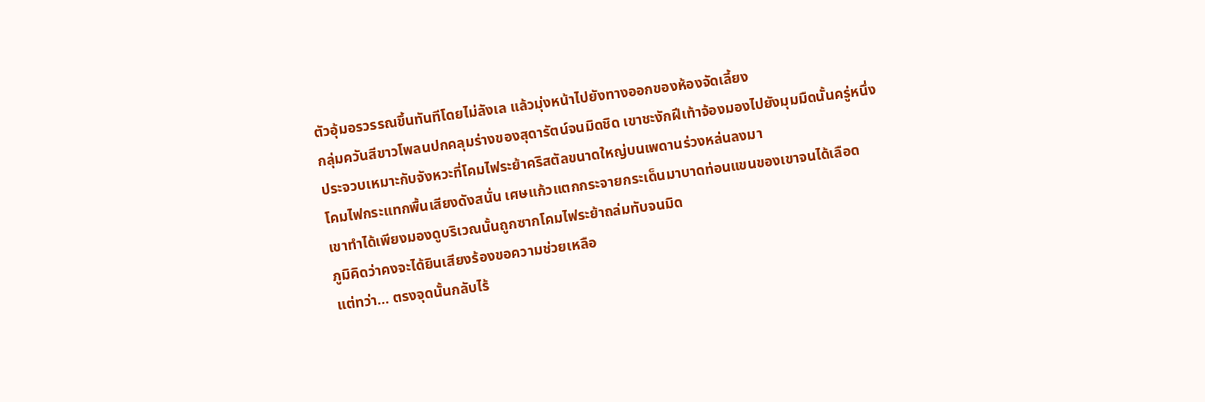ตัวอุ้มอรวรรณขึ้นทันทีโดยไม่ลังเล แล้วมุ่งหน้าไปยังทางออกของห้องจัดเลี้ยง
กลุ่มควันสีขาวโพลนปกคลุมร่างของสุดารัตน์จนมิดชิด เขาชะงักฝีเท้าจ้องมองไปยังมุมมืดนั้นครู่หนึ่ง
ประจวบเหมาะกับจังหวะที่โคมไฟระย้าคริสตัลขนาดใหญ่บนเพดานร่วงหล่นลงมา
โคมไฟกระแทกพื้นเสียงดังสนั่น เศษแก้วแตกกระจายกระเด็นมาบาดท่อนแขนของเขาจนได้เลือด
เขาทำได้เพียงมองดูบริเวณนั้นถูกซากโคมไฟระย้าถล่มทับจนมิด
ภูมิคิดว่าคงจะได้ยินเสียงร้องขอความช่วยเหลือ
แต่ทว่า... ตรงจุดนั้นกลับไร้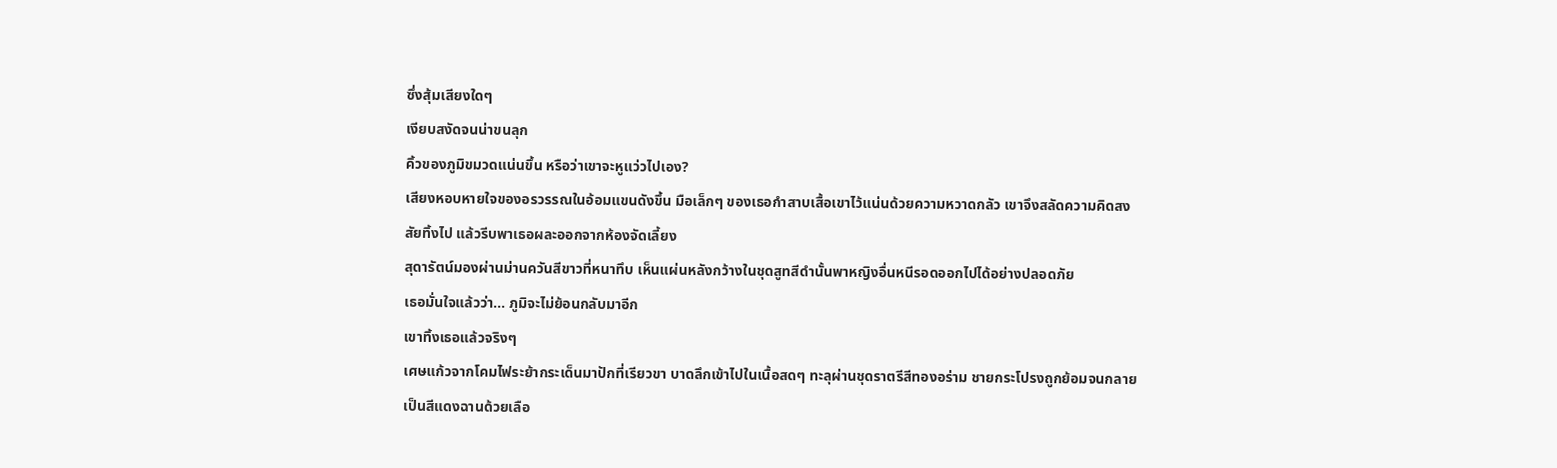ซึ่งสุ้มเสียงใดๆ
เงียบสงัดจนน่าขนลุก
คิ้วของภูมิขมวดแน่นขึ้น หรือว่าเขาจะหูแว่วไปเอง?
เสียงหอบหายใจของอรวรรณในอ้อมแขนดังขึ้น มือเล็กๆ ของเธอกำสาบเสื้อเขาไว้แน่นด้วยความหวาดกลัว เขาจึงสลัดความคิดสงสัยทิ้งไป แล้วรีบพาเธอผละออกจากห้องจัดเลี้ยง
สุดารัตน์มองผ่านม่านควันสีขาวที่หนาทึบ เห็นแผ่นหลังกว้างในชุดสูทสีดำนั้นพาหญิงอื่นหนีรอดออกไปได้อย่างปลอดภัย
เธอมั่นใจแล้วว่า... ภูมิจะไม่ย้อนกลับมาอีก
เขาทิ้งเธอแล้วจริงๆ
เศษแก้วจากโคมไฟระย้ากระเด็นมาปักที่เรียวขา บาดลึกเข้าไปในเนื้อสดๆ ทะลุผ่านชุดราตรีสีทองอร่าม ชายกระโปรงถูกย้อมจนกลายเป็นสีแดงฉานด้วยเลือ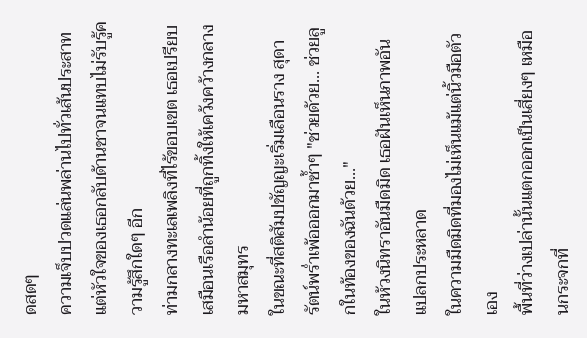ดสดๆ
ความเจ็บปวดแล่นพล่านไปทั่วเส้นประสาท แต่หัวใจของเธอกลับด้านชาจนแทบไม่รับรู้ความรู้สึกใดๆ อีก
ท่ามกลางทะเลเพลิงที่ไร้ขอบเขต เธอเปรียบเสมือนเรือลำน้อยที่ถูกทิ้งให้เคว้งคว้างกลางมหาสมุทร
ในขณะที่สติสัมปชัญญะเริ่มเลือนราง สุดารัตน์พร่ำเพ้อออกมาซ้ำๆ "ช่วยด้วย... ช่วยลูกในท้องของฉันด้วย..."
ในห้วงนิทราอันมืดมิด เธอฝันเห็นภาพอันแปลกประหลาด
ในความมืดมิดที่มองไม่เห็นแม้แต่นิ้วมือตัวเอง
พื้นที่ว่างเปล่านั้นแตกออกเป็นเสี่ยงๆ เหมือนกระจกที่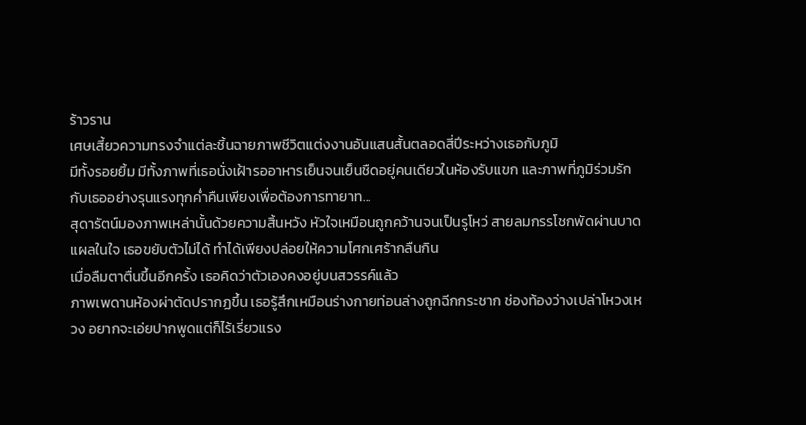ร้าวราน
เศษเสี้ยวความทรงจำแต่ละชิ้นฉายภาพชีวิตแต่งงานอันแสนสั้นตลอดสี่ปีระหว่างเธอกับภูมิ
มีทั้งรอยยิ้ม มีทั้งภาพที่เธอนั่งเฝ้ารออาหารเย็นจนเย็นชืดอยู่คนเดียวในห้องรับแขก และภาพที่ภูมิร่วมรักกับเธออย่างรุนแรงทุกค่ำคืนเพียงเพื่อต้องการทายาท...
สุดารัตน์มองภาพเหล่านั้นด้วยความสิ้นหวัง หัวใจเหมือนถูกคว้านจนเป็นรูโหว่ สายลมกรรโชกพัดผ่านบาดแผลในใจ เธอขยับตัวไม่ได้ ทำได้เพียงปล่อยให้ความโศกเศร้ากลืนกิน
เมื่อลืมตาตื่นขึ้นอีกครั้ง เธอคิดว่าตัวเองคงอยู่บนสวรรค์แล้ว
ภาพเพดานห้องผ่าตัดปรากฏขึ้น เธอรู้สึกเหมือนร่างกายท่อนล่างถูกฉีกกระชาก ช่องท้องว่างเปล่าโหวงเหวง อยากจะเอ่ยปากพูดแต่ก็ไร้เรี่ยวแรง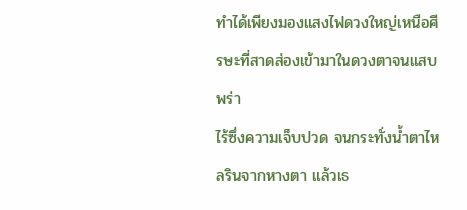ทำได้เพียงมองแสงไฟดวงใหญ่เหนือศีรษะที่สาดส่องเข้ามาในดวงตาจนแสบพร่า
ไร้ซึ่งความเจ็บปวด จนกระทั่งน้ำตาไหลรินจากหางตา แล้วเธ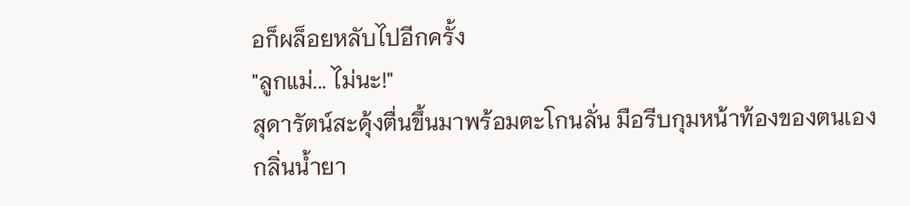อก็ผล็อยหลับไปอีกครั้ง
"ลูกแม่... ไม่นะ!"
สุดารัตน์สะดุ้งตื่นขึ้นมาพร้อมตะโกนลั่น มือรีบกุมหน้าท้องของตนเอง
กลิ่นน้ำยา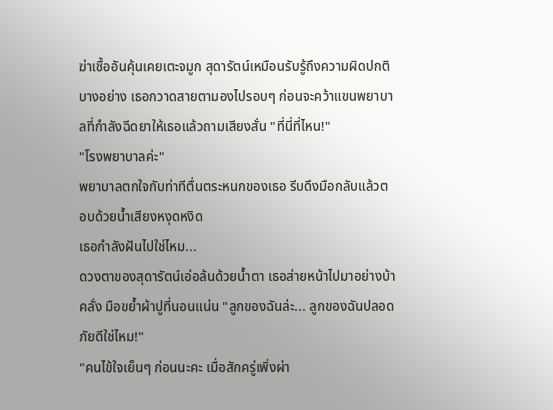ฆ่าเชื้ออันคุ้นเคยเตะจมูก สุดารัตน์เหมือนรับรู้ถึงความผิดปกติบางอย่าง เธอกวาดสายตามองไปรอบๆ ก่อนจะคว้าแขนพยาบาลที่กำลังฉีดยาให้เธอแล้วถามเสียงสั่น "ที่นี่ที่ไหน!"
"โรงพยาบาลค่ะ"
พยาบาลตกใจกับท่าทีตื่นตระหนกของเธอ รีบดึงมือกลับแล้วตอบด้วยน้ำเสียงหงุดหงิด
เธอกำลังฝันไปใช่ไหม...
ดวงตาของสุดารัตน์เอ่อล้นด้วยน้ำตา เธอส่ายหน้าไปมาอย่างบ้าคลั่ง มือขย้ำผ้าปูที่นอนแน่น "ลูกของฉันล่ะ... ลูกของฉันปลอดภัยดีใช่ไหม!"
"คนไข้ใจเย็นๆ ก่อนนะคะ เมื่อสักครู่เพิ่งผ่า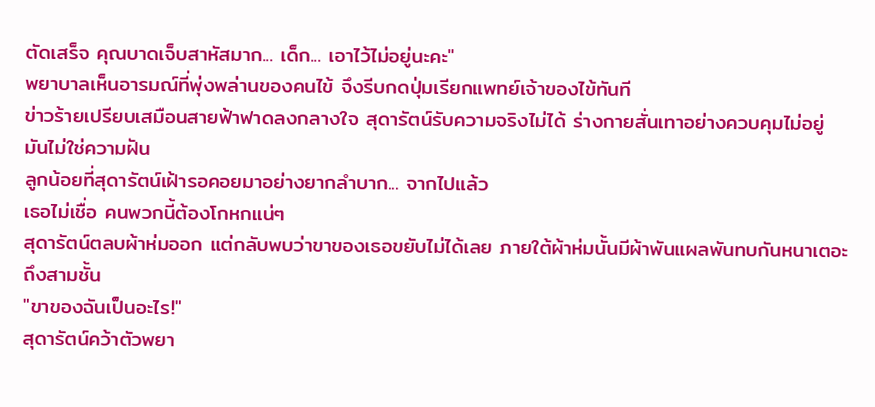ตัดเสร็จ คุณบาดเจ็บสาหัสมาก... เด็ก... เอาไว้ไม่อยู่นะคะ"
พยาบาลเห็นอารมณ์ที่พุ่งพล่านของคนไข้ จึงรีบกดปุ่มเรียกแพทย์เจ้าของไข้ทันที
ข่าวร้ายเปรียบเสมือนสายฟ้าฟาดลงกลางใจ สุดารัตน์รับความจริงไม่ได้ ร่างกายสั่นเทาอย่างควบคุมไม่อยู่
มันไม่ใช่ความฝัน
ลูกน้อยที่สุดารัตน์เฝ้ารอคอยมาอย่างยากลำบาก... จากไปแล้ว
เธอไม่เชื่อ คนพวกนี้ต้องโกหกแน่ๆ
สุดารัตน์ตลบผ้าห่มออก แต่กลับพบว่าขาของเธอขยับไม่ได้เลย ภายใต้ผ้าห่มนั้นมีผ้าพันแผลพันทบกันหนาเตอะถึงสามชั้น
"ขาของฉันเป็นอะไร!"
สุดารัตน์คว้าตัวพยา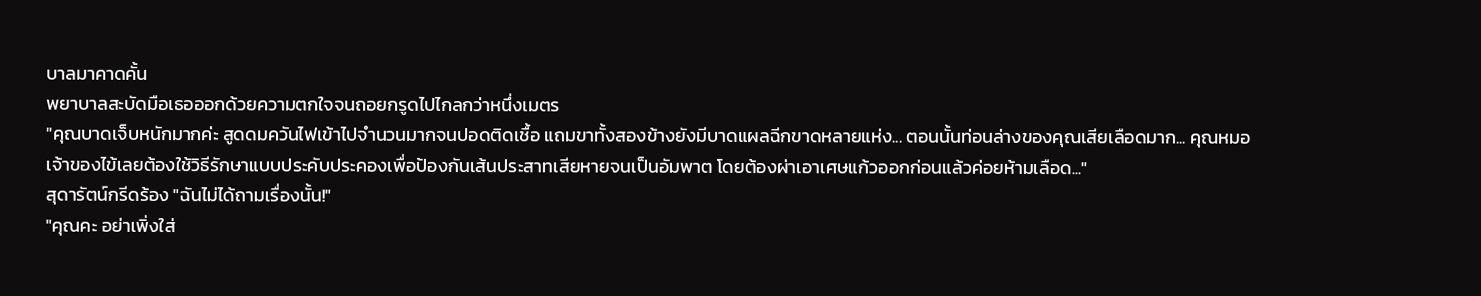บาลมาคาดคั้น
พยาบาลสะบัดมือเธอออกด้วยความตกใจจนถอยกรูดไปไกลกว่าหนึ่งเมตร
"คุณบาดเจ็บหนักมากค่ะ สูดดมควันไฟเข้าไปจำนวนมากจนปอดติดเชื้อ แถมขาทั้งสองข้างยังมีบาดแผลฉีกขาดหลายแห่ง... ตอนนั้นท่อนล่างของคุณเสียเลือดมาก... คุณหมอเจ้าของไข้เลยต้องใช้วิธีรักษาแบบประคับประคองเพื่อป้องกันเส้นประสาทเสียหายจนเป็นอัมพาต โดยต้องผ่าเอาเศษแก้วออกก่อนแล้วค่อยห้ามเลือด..."
สุดารัตน์กรีดร้อง "ฉันไม่ได้ถามเรื่องนั้น!"
"คุณคะ อย่าเพิ่งใส่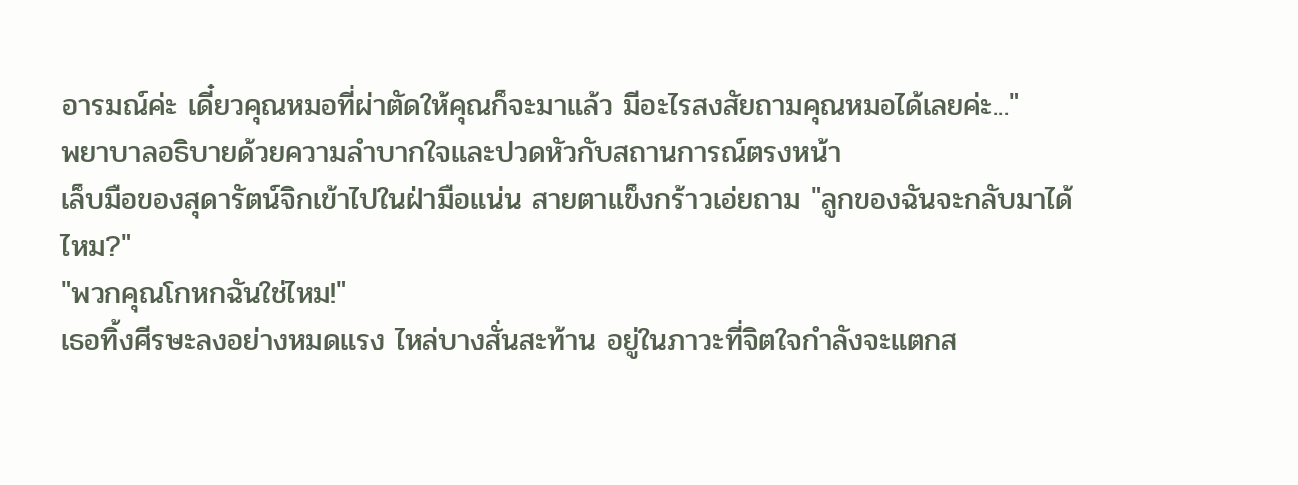อารมณ์ค่ะ เดี๋ยวคุณหมอที่ผ่าตัดให้คุณก็จะมาแล้ว มีอะไรสงสัยถามคุณหมอได้เลยค่ะ..."
พยาบาลอธิบายด้วยความลำบากใจและปวดหัวกับสถานการณ์ตรงหน้า
เล็บมือของสุดารัตน์จิกเข้าไปในฝ่ามือแน่น สายตาแข็งกร้าวเอ่ยถาม "ลูกของฉันจะกลับมาได้ไหม?"
"พวกคุณโกหกฉันใช่ไหม!"
เธอทิ้งศีรษะลงอย่างหมดแรง ไหล่บางสั่นสะท้าน อยู่ในภาวะที่จิตใจกำลังจะแตกส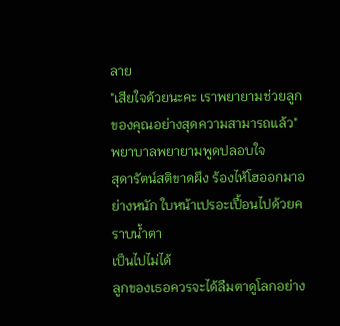ลาย
"เสียใจด้วยนะคะ เราพยายามช่วยลูกของคุณอย่างสุดความสามารถแล้ว"
พยาบาลพยายามพูดปลอบใจ
สุดารัตน์สติขาดผึง ร้องไห้โฮออกมาอย่างหนัก ใบหน้าเปรอะเปื้อนไปด้วยคราบน้ำตา
เป็นไปไม่ได้
ลูกของเธอควรจะได้ลืมตาดูโลกอย่าง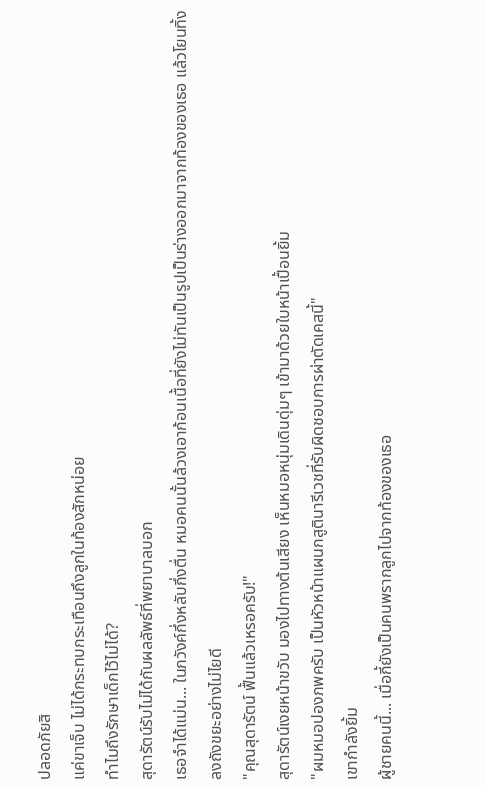ปลอดภัยสิ
แค่ขาเจ็บ ไม่ได้กระทบกระเทือนถึงลูกในท้องสักหน่อย
ทำไมถึงรักษาเด็กไว้ไม่ได้?
สุดารัตน์รับไม่ได้กับผลลัพธ์ที่พยาบาลบอก
เธอจำได้แม่น... ในภวังค์กึ่งหลับกึ่งตื่น หมอคนนั้นล้วงเอาก้อนเนื้อที่ยังไม่ทันเป็นรูปเป็นร่างออกมาจากท้องของเธอ แล้วโยนทิ้งลงถังขยะอย่างไม่ไยดี
"คุณสุดารัตน์ ฟื้นแล้วเหรอครับ!"
สุดารัตน์เงยหน้าขวับ มองไปทางต้นเสียง เห็นหมอหนุ่มเดินดุ่มๆ เข้ามาด้วยใบหน้าเปื้อนยิ้ม
"ผมหมอปองภพครับ เป็นหัวหน้าแผนกสูตินารีเวชที่รับผิดชอบการผ่าตัดเคสนี้"
เขากำลังยิ้ม
ผู้ชายคนนี้... เมื่อกี้ยังเป็นคนพรากลูกไปจากท้องของเธอ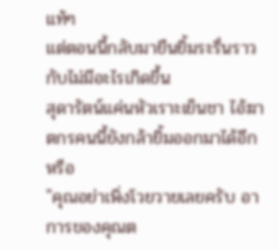แท้ๆ
แต่ตอนนี้กลับมายืนยิ้มระรื่นราวกับไม่มีอะไรเกิดขึ้น
สุดารัตน์แค่นหัวเราะเย็นชา ไอ้ฆาตกรคนนี้ยังกล้ายิ้มออกมาได้อีกหรือ
"คุณอย่าเพิ่งโวยวายเลยครับ อาการของคุณต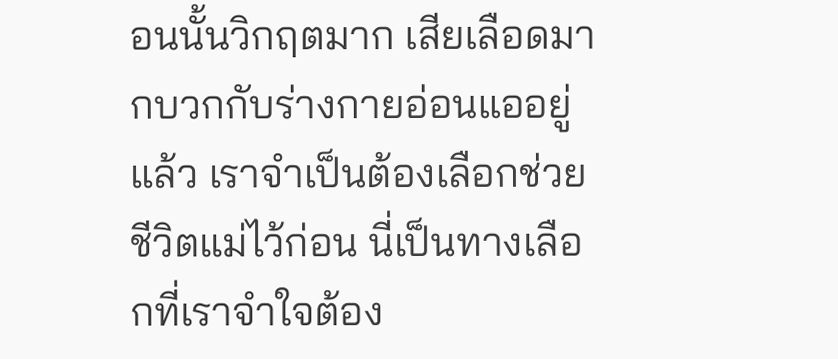อนนั้นวิกฤตมาก เสียเลือดมากบวกกับร่างกายอ่อนแออยู่แล้ว เราจำเป็นต้องเลือกช่วยชีวิตแม่ไว้ก่อน นี่เป็นทางเลือกที่เราจำใจต้อง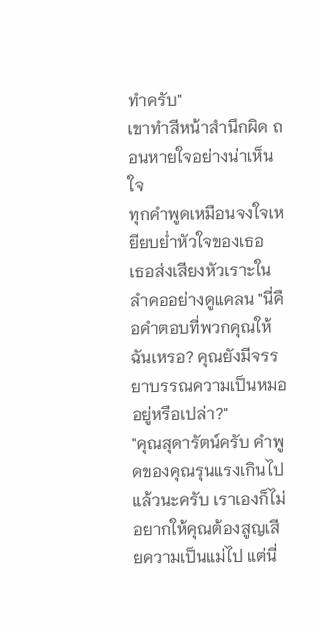ทำครับ"
เขาทำสีหน้าสำนึกผิด ถอนหายใจอย่างน่าเห็นใจ
ทุกคำพูดเหมือนจงใจเหยียบย่ำหัวใจของเธอ
เธอส่งเสียงหัวเราะในลำคออย่างดูแคลน "นี่คือคำตอบที่พวกคุณให้ฉันเหรอ? คุณยังมีจรรยาบรรณความเป็นหมออยู่หรือเปล่า?"
"คุณสุดารัตน์ครับ คำพูดของคุณรุนแรงเกินไปแล้วนะครับ เราเองก็ไม่อยากให้คุณต้องสูญเสียความเป็นแม่ไป แต่นี่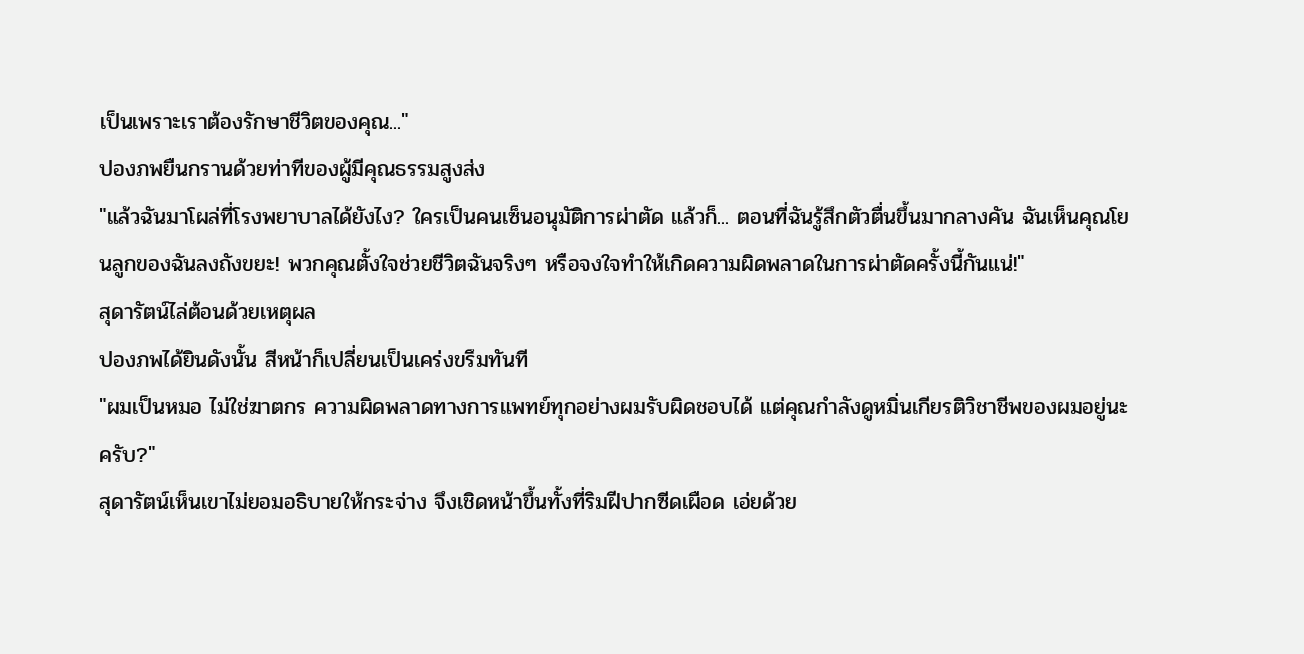เป็นเพราะเราต้องรักษาชีวิตของคุณ..."
ปองภพยืนกรานด้วยท่าทีของผู้มีคุณธรรมสูงส่ง
"แล้วฉันมาโผล่ที่โรงพยาบาลได้ยังไง? ใครเป็นคนเซ็นอนุมัติการผ่าตัด แล้วก็... ตอนที่ฉันรู้สึกตัวตื่นขึ้นมากลางคัน ฉันเห็นคุณโยนลูกของฉันลงถังขยะ! พวกคุณตั้งใจช่วยชีวิตฉันจริงๆ หรือจงใจทำให้เกิดความผิดพลาดในการผ่าตัดครั้งนี้กันแน่!"
สุดารัตน์ไล่ต้อนด้วยเหตุผล
ปองภพได้ยินดังนั้น สีหน้าก็เปลี่ยนเป็นเคร่งขรึมทันที
"ผมเป็นหมอ ไม่ใช่ฆาตกร ความผิดพลาดทางการแพทย์ทุกอย่างผมรับผิดชอบได้ แต่คุณกำลังดูหมิ่นเกียรติวิชาชีพของผมอยู่นะครับ?"
สุดารัตน์เห็นเขาไม่ยอมอธิบายให้กระจ่าง จึงเชิดหน้าขึ้นทั้งที่ริมฝีปากซีดเผือด เอ่ยด้วย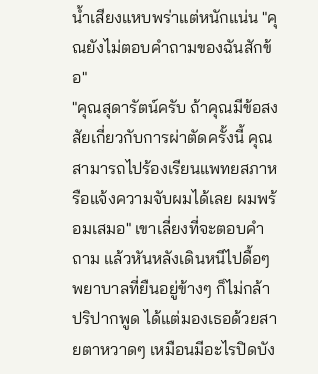น้ำเสียงแหบพร่าแต่หนักแน่น "คุณยังไม่ตอบคำถามของฉันสักข้อ"
"คุณสุดารัตน์ครับ ถ้าคุณมีข้อสงสัยเกี่ยวกับการผ่าตัดครั้งนี้ คุณสามารถไปร้องเรียนแพทยสภาหรือแจ้งความจับผมได้เลย ผมพร้อมเสมอ" เขาเลี่ยงที่จะตอบคำถาม แล้วหันหลังเดินหนีไปดื้อๆ
พยาบาลที่ยืนอยู่ข้างๆ ก็ไม่กล้าปริปากพูด ได้แต่มองเธอด้วยสายตาหวาดๆ เหมือนมีอะไรปิดบัง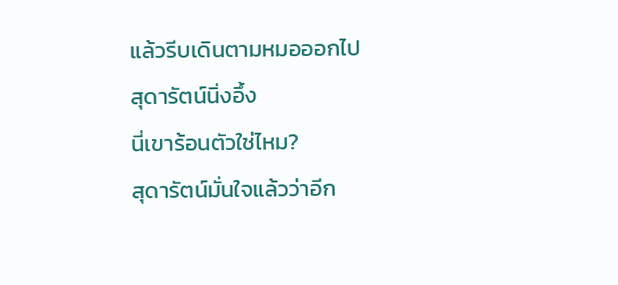แล้วรีบเดินตามหมอออกไป
สุดารัตน์นิ่งอึ้ง
นี่เขาร้อนตัวใช่ไหม?
สุดารัตน์มั่นใจแล้วว่าอีก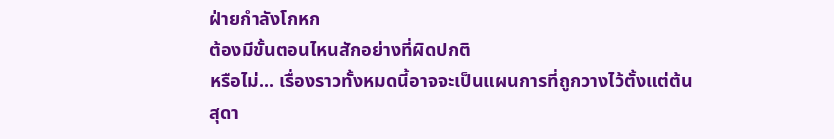ฝ่ายกำลังโกหก
ต้องมีขั้นตอนไหนสักอย่างที่ผิดปกติ
หรือไม่... เรื่องราวทั้งหมดนี้อาจจะเป็นแผนการที่ถูกวางไว้ตั้งแต่ต้น
สุดา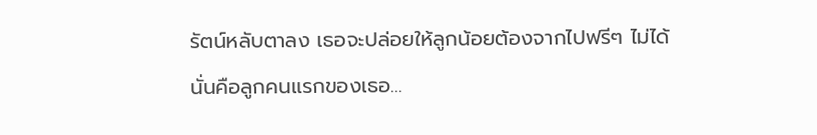รัตน์หลับตาลง เธอจะปล่อยให้ลูกน้อยต้องจากไปฟรีๆ ไม่ได้
นั่นคือลูกคนแรกของเธอ...